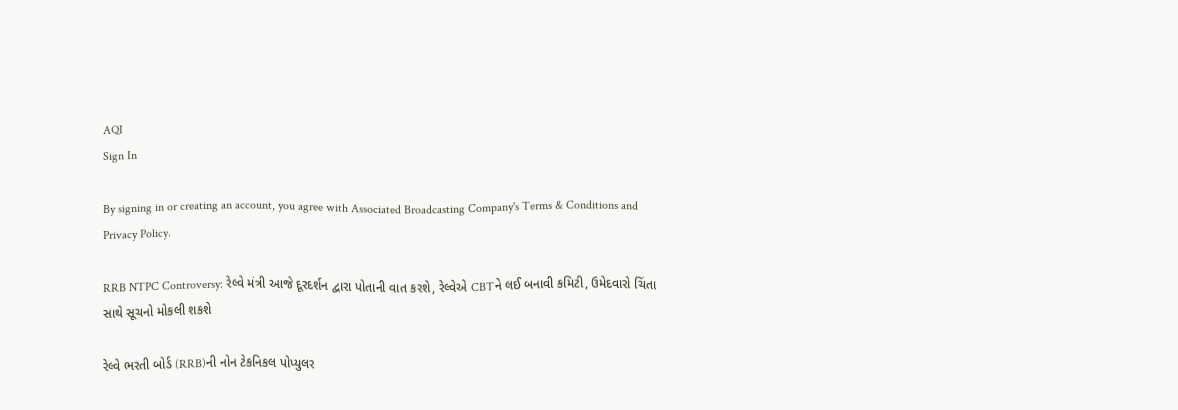AQI
Sign In

By signing in or creating an account, you agree with Associated Broadcasting Company's Terms & Conditions and Privacy Policy.

RRB NTPC Controversy: રેલ્વે મંત્રી આજે દૂરદર્શન દ્વારા પોતાની વાત કરશે, રેલ્વેએ CBTને લઈ બનાવી કમિટી, ઉમેદવારો ચિંતા સાથે સૂચનો મોકલી શકશે

રેલ્વે ભરતી બોર્ડ (RRB)ની નોન ટેકનિકલ પોપ્યુલર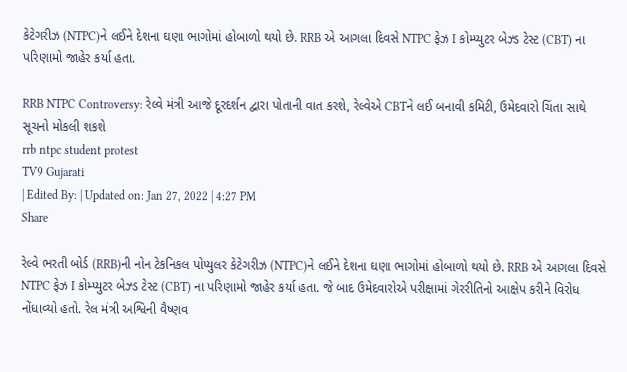કેટેગરીઝ (NTPC)ને લઈને દેશના ઘણા ભાગોમાં હોબાળો થયો છે. RRB એ આગલા દિવસે NTPC ફેઝ I કોમ્પ્યુટર બેઝ્ડ ટેસ્ટ (CBT) ના પરિણામો જાહેર કર્યા હતા.

RRB NTPC Controversy: રેલ્વે મંત્રી આજે દૂરદર્શન દ્વારા પોતાની વાત કરશે, રેલ્વેએ CBTને લઈ બનાવી કમિટી, ઉમેદવારો ચિંતા સાથે સૂચનો મોકલી શકશે
rrb ntpc student protest
TV9 Gujarati
| Edited By: | Updated on: Jan 27, 2022 | 4:27 PM
Share

રેલ્વે ભરતી બોર્ડ (RRB)ની નોન ટેકનિકલ પોપ્યુલર કેટેગરીઝ (NTPC)ને લઈને દેશના ઘણા ભાગોમાં હોબાળો થયો છે. RRB એ આગલા દિવસે NTPC ફેઝ I કોમ્પ્યુટર બેઝ્ડ ટેસ્ટ (CBT) ના પરિણામો જાહેર કર્યા હતા. જે બાદ ઉમેદવારોએ પરીક્ષામાં ગેરરીતિનો આક્ષેપ કરીને વિરોધ નોંધાવ્યો હતો. રેલ મંત્રી અશ્વિની વૈષ્ણવ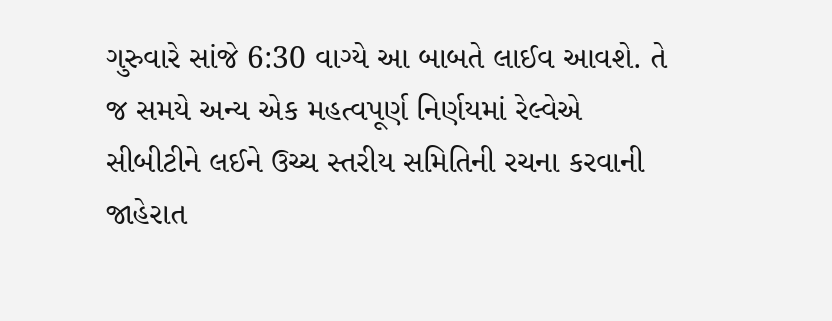ગુરુવારે સાંજે 6:30 વાગ્યે આ બાબતે લાઈવ આવશે. તે જ સમયે અન્ય એક મહત્વપૂર્ણ નિર્ણયમાં રેલ્વેએ સીબીટીને લઈને ઉચ્ચ સ્તરીય સમિતિની રચના કરવાની જાહેરાત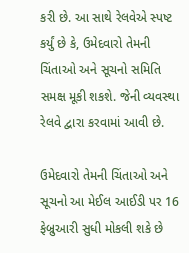કરી છે. આ સાથે રેલવેએ સ્પષ્ટ કર્યું છે કે, ઉમેદવારો તેમની ચિંતાઓ અને સૂચનો સમિતિ સમક્ષ મૂકી શકશે. જેની વ્યવસ્થા રેલવે દ્વારા કરવામાં આવી છે.

ઉમેદવારો તેમની ચિંતાઓ અને સૂચનો આ મેઈલ આઈડી પર 16 ફેબ્રુઆરી સુધી મોકલી શકે છે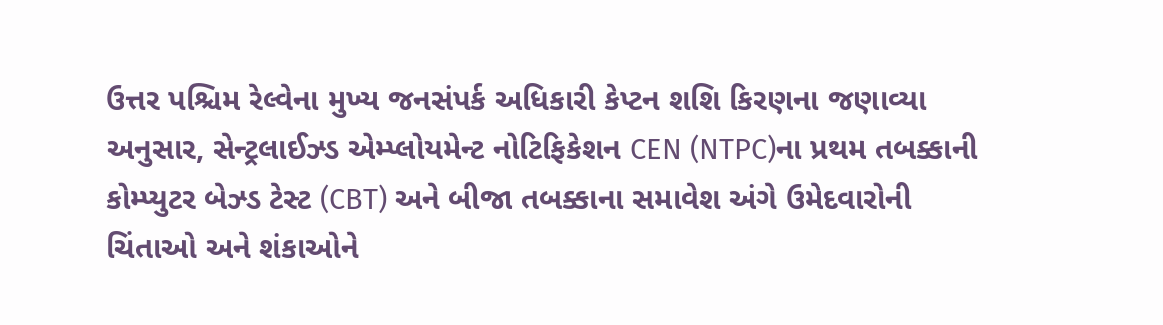ઉત્તર પશ્ચિમ રેલ્વેના મુખ્ય જનસંપર્ક અધિકારી કેપ્ટન શશિ કિરણના જણાવ્યા અનુસાર, સેન્ટ્રલાઈઝ્ડ એમ્પ્લોયમેન્ટ નોટિફિકેશન CEN (NTPC)ના પ્રથમ તબક્કાની કોમ્પ્યુટર બેઝ્ડ ટેસ્ટ (CBT) અને બીજા તબક્કાના સમાવેશ અંગે ઉમેદવારોની ચિંતાઓ અને શંકાઓને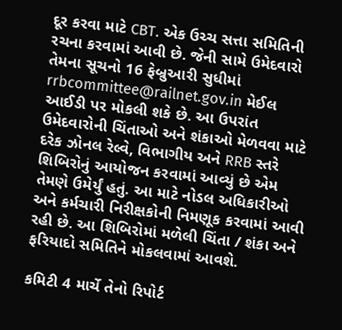દૂર કરવા માટે CBT. એક ઉચ્ચ સત્તા સમિતિની રચના કરવામાં આવી છે. જેની સામે ઉમેદવારો તેમના સૂચનો 16 ફેબ્રુઆરી સુધીમાં rrbcommittee@railnet.gov.in મેઈલ આઈડી પર મોકલી શકે છે. આ ઉપરાંત ઉમેદવારોની ચિંતાઓ અને શંકાઓ મેળવવા માટે દરેક ઝોનલ રેલ્વે, વિભાગીય અને RRB સ્તરે શિબિરોનું આયોજન કરવામાં આવ્યું છે એમ તેમણે ઉમેર્યું હતું. આ માટે નોડલ અધિકારીઓ અને કર્મચારી નિરીક્ષકોની નિમણૂક કરવામાં આવી રહી છે. આ શિબિરોમાં મળેલી ચિંતા / શંકા અને ફરિયાદો સમિતિને મોકલવામાં આવશે.

કમિટી 4 માર્ચે તેનો રિપોર્ટ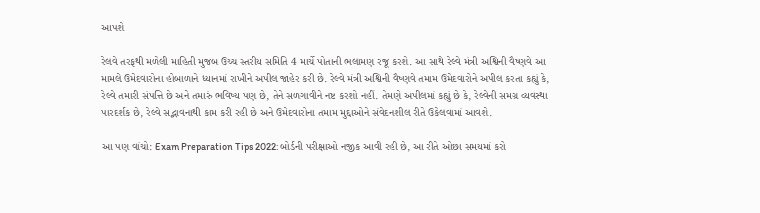આપશે

રેલવે તરફથી મળેલી માહિતી મુજબ ઉચ્ચ સ્તરીય સમિતિ 4 માર્ચે પોતાની ભલામણ રજૂ કરશે. આ સાથે રેલ્વે મંત્રી અશ્વિની વૈષ્ણવે આ મામલે ઉમેદવારોના હોબાળાને ધ્યાનમાં રાખીને અપીલ જાહેર કરી છે. રેલ્વે મંત્રી અશ્વિની વૈષ્ણવે તમામ ઉમેદવારોને અપીલ કરતા કહ્યું કે, રેલ્વે તમારી સંપત્તિ છે અને તમારું ભવિષ્ય પણ છે, તેને સળગાવીને નષ્ટ કરશો નહીં. તેમણે અપીલમાં કહ્યું છે કે, રેલ્વેની સમગ્ર વ્યવસ્થા પારદર્શક છે, રેલ્વે સદ્ભાવનાથી કામ કરી રહી છે અને ઉમેદવારોના તમામ મુદ્દાઓને સંવેદનશીલ રીતે ઉકેલવામાં આવશે.

આ પણ વાંચો: Exam Preparation Tips 2022: બોર્ડની પરીક્ષાઓ નજીક આવી રહી છે, આ રીતે ઓછા સમયમાં કરો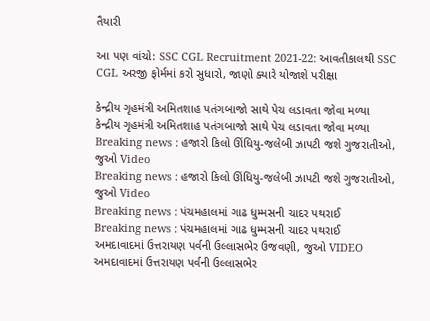તૈયારી

આ પણ વાંચો: SSC CGL Recruitment 2021-22: આવતીકાલથી SSC CGL અરજી ફોર્મમાં કરો સુધારો, જાણો ક્યારે યોજાશે પરીક્ષા

કેન્દ્રીય ગૃહમંત્રી અમિતશાહ પતંગબાજો સાથે પેચ લડાવતા જોવા મળ્યા
કેન્દ્રીય ગૃહમંત્રી અમિતશાહ પતંગબાજો સાથે પેચ લડાવતા જોવા મળ્યા
Breaking news : હજારો કિલો ઊંધિયુ-જલેબી ઝાપટી જશે ગુજરાતીઓ, જુઓ Video
Breaking news : હજારો કિલો ઊંધિયુ-જલેબી ઝાપટી જશે ગુજરાતીઓ, જુઓ Video
Breaking news : પંચમહાલમાં ગાઢ ધુમ્મસની ચાદર પથરાઈ
Breaking news : પંચમહાલમાં ગાઢ ધુમ્મસની ચાદર પથરાઈ
અમદાવાદમાં ઉત્તરાયણ પર્વની ઉલ્લાસભેર ઉજવણી, જુઓ VIDEO
અમદાવાદમાં ઉત્તરાયણ પર્વની ઉલ્લાસભેર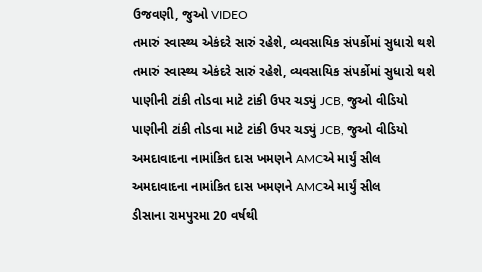ઉજવણી, જુઓ VIDEO
તમારું સ્વાસ્થ્ય એકંદરે સારું રહેશે, વ્યવસાયિક સંપર્કોમાં સુધારો થશે
તમારું સ્વાસ્થ્ય એકંદરે સારું રહેશે, વ્યવસાયિક સંપર્કોમાં સુધારો થશે
પાણીની ટાંકી તોડવા માટે ટાંકી ઉપર ચડ્યું JCB, જુઓ વીડિયો
પાણીની ટાંકી તોડવા માટે ટાંકી ઉપર ચડ્યું JCB, જુઓ વીડિયો
અમદાવાદના નામાંકિત દાસ ખમણને AMCએ માર્યું સીલ
અમદાવાદના નામાંકિત દાસ ખમણને AMCએ માર્યું સીલ
ડીસાના રામપુરમા 20 વર્ષથી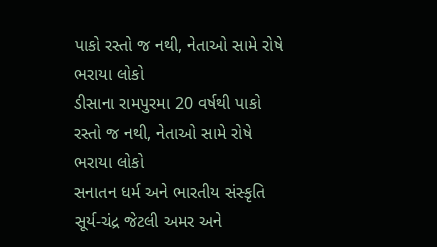પાકો રસ્તો જ નથી, નેતાઓ સામે રોષે ભરાયા લોકો
ડીસાના રામપુરમા 20 વર્ષથી પાકો રસ્તો જ નથી, નેતાઓ સામે રોષે ભરાયા લોકો
સનાતન ધર્મ અને ભારતીય સંસ્કૃતિ સૂર્ય-ચંદ્ર જેટલી અમર અને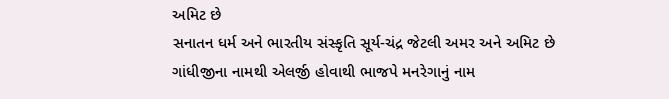અમિટ છે
સનાતન ધર્મ અને ભારતીય સંસ્કૃતિ સૂર્ય-ચંદ્ર જેટલી અમર અને અમિટ છે
ગાંધીજીના નામથી એલર્જી હોવાથી ભાજપે મનરેગાનું નામ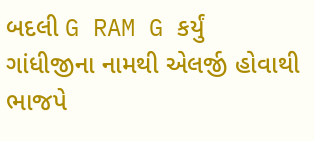બદલી G RAM G કર્યું
ગાંધીજીના નામથી એલર્જી હોવાથી ભાજપે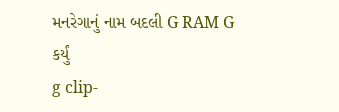મનરેગાનું નામ બદલી G RAM G કર્યું
g clip-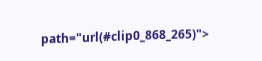path="url(#clip0_868_265)">